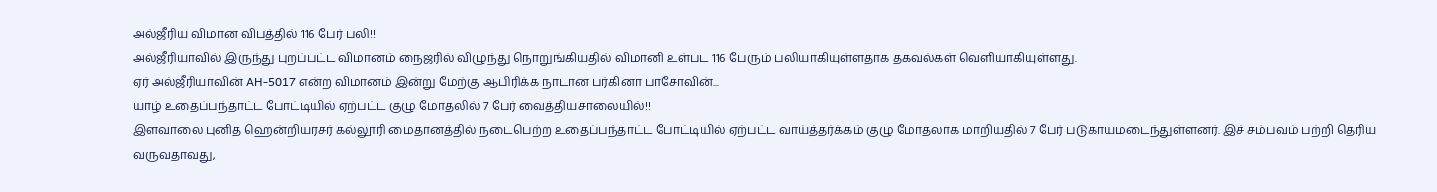அல்ஜீரிய விமான விபத்தில் 116 பேர் பலி!!
அல்ஜீரியாவில் இருந்து புறப்பட்ட விமானம் நைஜரில் விழுந்து நொறுங்கியதில் விமானி உள்பட 116 பேரும் பலியாகியுள்ளதாக தகவல்கள் வெளியாகியுள்ளது.
ஏர் அல்ஜீரியாவின் AH-5017 என்ற விமானம் இன்று மேற்கு ஆபிரிக்க நாடான பர்கினா பாசோவின்...
யாழ் உதைப்பந்தாட்ட போட்டியில் ஏற்பட்ட குழு மோதலில் 7 பேர் வைத்தியசாலையில்!!
இளவாலை புனித ஹென்றியரசர் கல்லூரி மைதானத்தில் நடைபெற்ற உதைப்பந்தாட்ட போட்டியில் ஏற்பட்ட வாய்த்தர்க்கம் குழு மோதலாக மாறியதில் 7 பேர் படுகாயமடைந்துள்ளனர். இச் சம்பவம் பற்றி தெரிய வருவதாவது,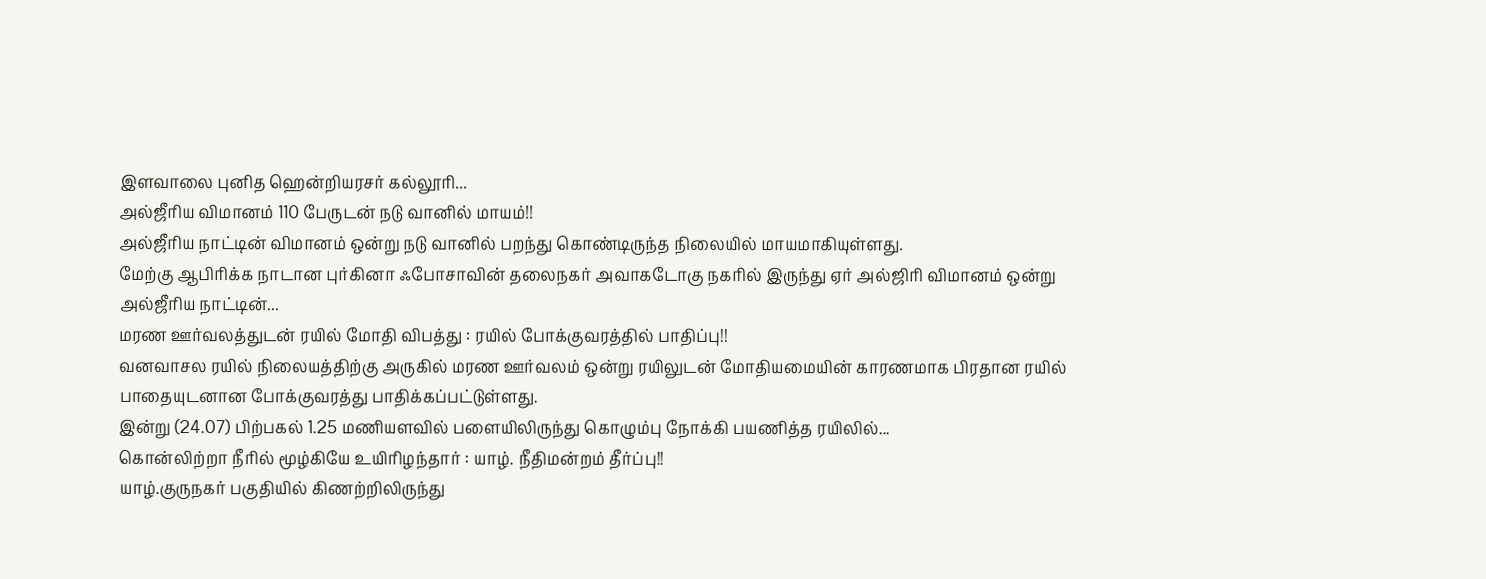இளவாலை புனித ஹென்றியரசர் கல்லூரி...
அல்ஜீரிய விமானம் 110 பேருடன் நடு வானில் மாயம்!!
அல்ஜீரிய நாட்டின் விமானம் ஒன்று நடு வானில் பறந்து கொண்டிருந்த நிலையில் மாயமாகியுள்ளது.
மேற்கு ஆபிரிக்க நாடான புர்கினா ஃபோசாவின் தலைநகர் அவாகடோகு நகரில் இருந்து ஏர் அல்ஜிரி விமானம் ஒன்று அல்ஜீரிய நாட்டின்...
மரண ஊர்வலத்துடன் ரயில் மோதி விபத்து : ரயில் போக்குவரத்தில் பாதிப்பு!!
வனவாசல ரயில் நிலையத்திற்கு அருகில் மரண ஊர்வலம் ஒன்று ரயிலுடன் மோதியமையின் காரணமாக பிரதான ரயில் பாதையுடனான போக்குவரத்து பாதிக்கப்பட்டுள்ளது.
இன்று (24.07) பிற்பகல் 1.25 மணியளவில் பளையிலிருந்து கொழும்பு நோக்கி பயணித்த ரயிலில்...
கொன்லிற்றா நீரில் மூழ்கியே உயிரிழந்தார் : யாழ். நீதிமன்றம் தீர்ப்பு!!
யாழ்.குருநகர் பகுதியில் கிணற்றிலிருந்து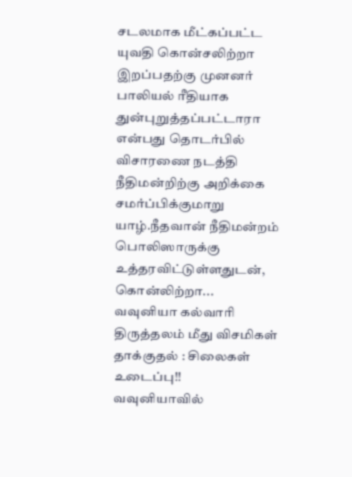சடலமாக மீட்கப்பட்ட யுவதி கொன்சலிற்றா இறப்பதற்கு முனனர் பாலியல் ரீதியாக துன்புறுத்தப்பட்டாரா என்பது தொடர்பில் விசாரணை நடத்தி நீதிமன்றிற்கு அறிக்கை சமர்ப்பிக்குமாறு யாழ்.நீதவான் நீதிமன்றம் பொலிஸாருக்கு உத்தரவிட்டுள்ளதுடன், கொன்லிற்றா...
வவுனியா கல்வாரி திருத்தலம் மீது விசமிகள் தாக்குதல் : சிலைகள் உடைப்பு!!
வவுனியாவில்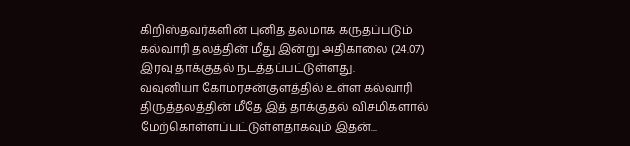கிறிஸ்தவர்களின் புனித தலமாக கருதப்படும் கல்வாரி தலத்தின் மீது இன்று அதிகாலை (24.07) இரவு தாக்குதல் நடத்தப்பட்டுள்ளது.
வவுனியா கோமரசன்குளத்தில் உள்ள கல்வாரி திருத்தலத்தின் மீதே இத் தாக்குதல் விசமிகளால் மேற்கொள்ளப்பட்டுள்ளதாகவும் இதன்...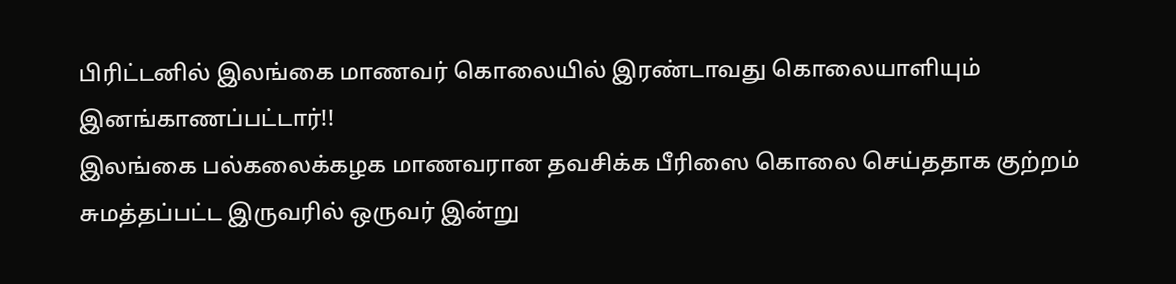பிரிட்டனில் இலங்கை மாணவர் கொலையில் இரண்டாவது கொலையாளியும் இனங்காணப்பட்டார்!!
இலங்கை பல்கலைக்கழக மாணவரான தவசிக்க பீரிஸை கொலை செய்ததாக குற்றம் சுமத்தப்பட்ட இருவரில் ஒருவர் இன்று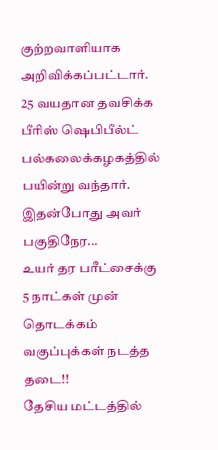குற்றவாளியாக அறிவிக்கப்பட்டார்.
25 வயதான தவசிக்க பீரிஸ் ஷெபிபீல்ட் பல்கலைக்கழகத்தில் பயின்று வந்தார். இதன்போது அவர் பகுதிநேர...
உயர் தர பரீட்சைக்கு 5 நாட்கள் முன் தொடக்கம் வகுப்புக்கள் நடத்த தடை!!
தேசிய மட்டத்தில்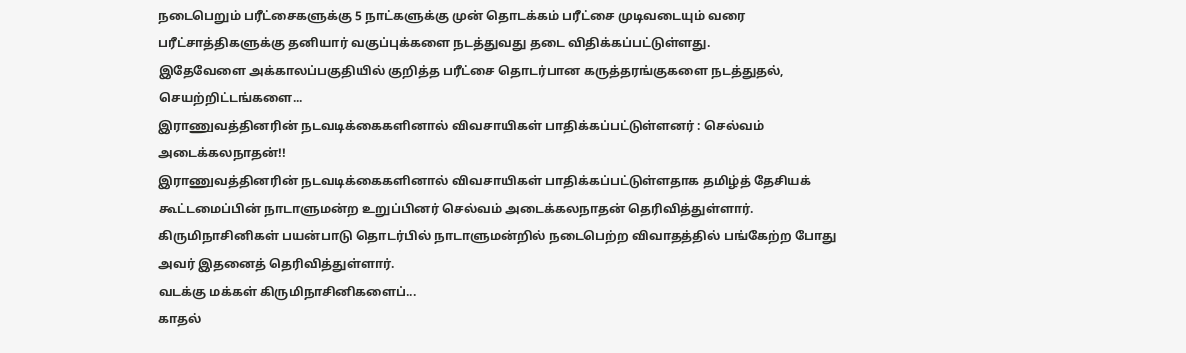நடைபெறும் பரீட்சைகளுக்கு 5 நாட்களுக்கு முன் தொடக்கம் பரீட்சை முடிவடையும் வரை பரீட்சாத்திகளுக்கு தனியார் வகுப்புக்களை நடத்துவது தடை விதிக்கப்பட்டுள்ளது.
இதேவேளை அக்காலப்பகுதியில் குறித்த பரீட்சை தொடர்பான கருத்தரங்குகளை நடத்துதல், செயற்றிட்டங்களை...
இராணுவத்தினரின் நடவடிக்கைகளினால் விவசாயிகள் பாதிக்கப்பட்டுள்ளனர் : செல்வம் அடைக்கலநாதன்!!
இராணுவத்தினரின் நடவடிக்கைகளினால் விவசாயிகள் பாதிக்கப்பட்டுள்ளதாக தமிழ்த் தேசியக் கூட்டமைப்பின் நாடாளுமன்ற உறுப்பினர் செல்வம் அடைக்கலநாதன் தெரிவித்துள்ளார்.
கிருமிநாசினிகள் பயன்பாடு தொடர்பில் நாடாளுமன்றில் நடைபெற்ற விவாதத்தில் பங்கேற்ற போது அவர் இதனைத் தெரிவித்துள்ளார்.
வடக்கு மக்கள் கிருமிநாசினிகளைப்...
காதல்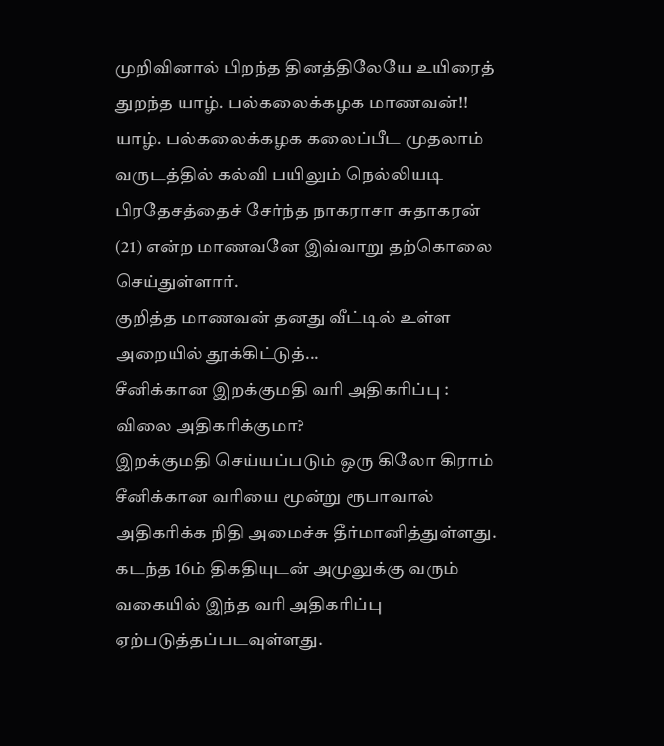முறிவினால் பிறந்த தினத்திலேயே உயிரைத் துறந்த யாழ். பல்கலைக்கழக மாணவன்!!
யாழ். பல்கலைக்கழக கலைப்பீட முதலாம் வருடத்தில் கல்வி பயிலும் நெல்லியடி பிரதேசத்தைச் சேர்ந்த நாகராசா சுதாகரன் (21) என்ற மாணவனே இவ்வாறு தற்கொலை செய்துள்ளார்.
குறித்த மாணவன் தனது வீட்டில் உள்ள அறையில் தூக்கிட்டுத்...
சீனிக்கான இறக்குமதி வரி அதிகரிப்பு : விலை அதிகரிக்குமா?
இறக்குமதி செய்யப்படும் ஒரு கிலோ கிராம் சீனிக்கான வரியை மூன்று ரூபாவால் அதிகரிக்க நிதி அமைச்சு தீர்மானித்துள்ளது. கடந்த 16ம் திகதியுடன் அமுலுக்கு வரும் வகையில் இந்த வரி அதிகரிப்பு ஏற்படுத்தப்படவுள்ளது.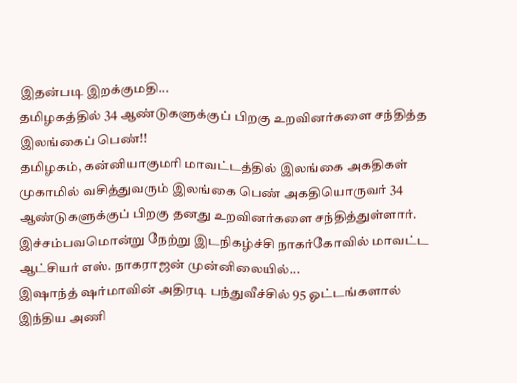இதன்படி இறக்குமதி...
தமிழகத்தில் 34 ஆண்டுகளுக்குப் பிறகு உறவினர்களை சந்தித்த இலங்கைப் பெண்!!
தமிழகம், கன்னியாகுமரி மாவட்டத்தில் இலங்கை அகதிகள் முகாமில் வசித்துவரும் இலங்கை பெண் அகதியொருவர் 34 ஆண்டுகளுக்குப் பிறகு தனது உறவினர்களை சந்தித்துள்ளார்.
இச்சம்பவமொன்று நேற்று இடநிகழ்ச்சி நாகர்கோவில் மாவட்ட ஆட்சியர் எஸ். நாகராஜன் முன்னிலையில்...
இஷாந்த் ஷர்மாவின் அதிரடி பந்துவீச்சில் 95 ஓட்டங்களால் இந்திய அணி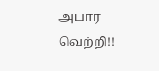அபார வெற்றி!!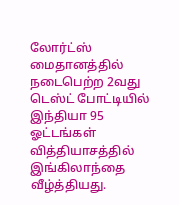லோர்ட்ஸ் மைதானத்தில் நடைபெற்ற 2வது டெஸ்ட் போட்டியில் இந்தியா 95 ஓட்டங்கள் வித்தியாசத்தில் இங்கிலாந்தை வீழ்த்தியது.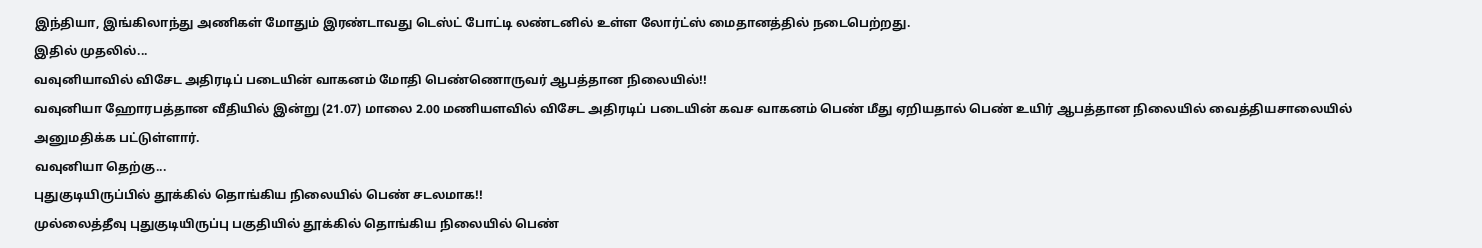இந்தியா, இங்கிலாந்து அணிகள் மோதும் இரண்டாவது டெஸ்ட் போட்டி லண்டனில் உள்ள லோர்ட்ஸ் மைதானத்தில் நடைபெற்றது.
இதில் முதலில்...
வவுனியாவில் விசேட அதிரடிப் படையின் வாகனம் மோதி பெண்ணொருவர் ஆபத்தான நிலையில்!!
வவுனியா ஹோரபத்தான வீதியில் இன்று (21.07) மாலை 2.00 மணியளவில் விசேட அதிரடிப் படையின் கவச வாகனம் பெண் மீது ஏறியதால் பெண் உயிர் ஆபத்தான நிலையில் வைத்தியசாலையில் அனுமதிக்க பட்டுள்ளார்.
வவுனியா தெற்கு...
புதுகுடியிருப்பில் தூக்கில் தொங்கிய நிலையில் பெண் சடலமாக!!
முல்லைத்தீவு புதுகுடியிருப்பு பகுதியில் தூக்கில் தொங்கிய நிலையில் பெண்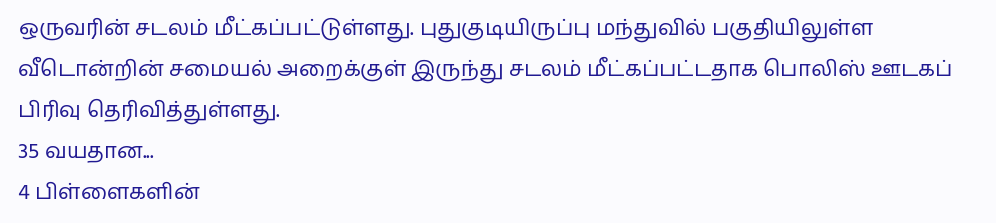ஒருவரின் சடலம் மீட்கப்பட்டுள்ளது. புதுகுடியிருப்பு மந்துவில் பகுதியிலுள்ள வீடொன்றின் சமையல் அறைக்குள் இருந்து சடலம் மீட்கப்பட்டதாக பொலிஸ் ஊடகப் பிரிவு தெரிவித்துள்ளது.
35 வயதான...
4 பிள்ளைகளின்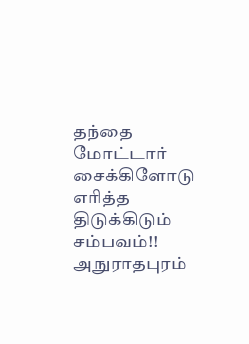தந்தை மோட்டார் சைக்கிளோடு எரித்த திடுக்கிடும் சம்பவம்!!
அநுராதபுரம்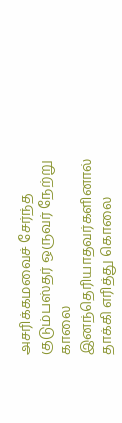அசரிக்கமவைச் சேர்ந்த குடும்பஸ்தர் ஒருவர் நேற்று காலை இனந்தெரியாதவர்களினால் தாக்கி எரித்து கொலை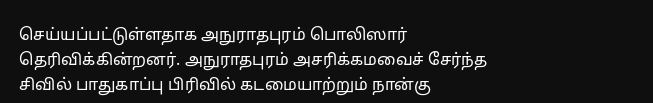செய்யப்பட்டுள்ளதாக அநுராதபுரம் பொலிஸார் தெரிவிக்கின்றனர். அநுராதபுரம் அசரிக்கமவைச் சேர்ந்த சிவில் பாதுகாப்பு பிரிவில் கடமையாற்றும் நான்கு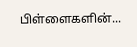பிள்ளைகளின்...